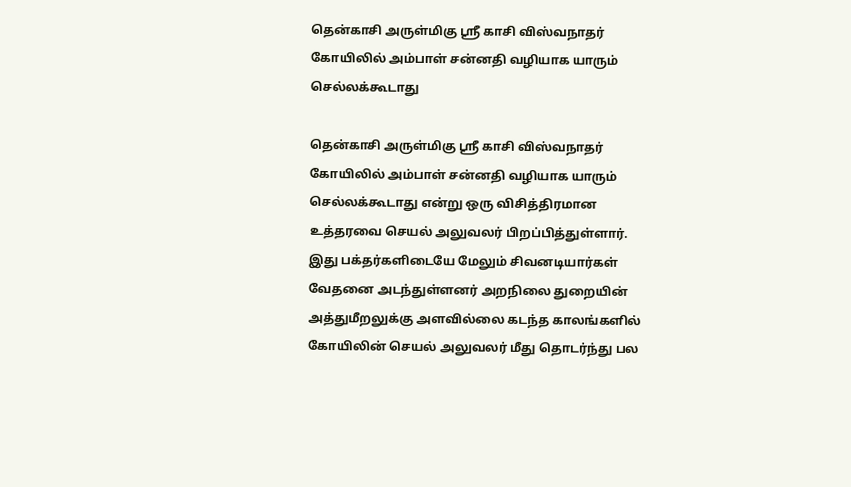தென்காசி அருள்மிகு ஸ்ரீ காசி விஸ்வநாதர் கோயிலில் அம்பாள் சன்னதி வழியாக யாரும் செல்லக்கூடாது

தென்காசி அருள்மிகு ஸ்ரீ காசி விஸ்வநாதர் கோயிலில் அம்பாள் சன்னதி வழியாக யாரும் செல்லக்கூடாது என்று ஒரு விசித்திரமான உத்தரவை செயல் அலுவலர் பிறப்பித்துள்ளார்.
இது பக்தர்களிடையே மேலும் சிவனடியார்கள் வேதனை அடந்துள்ளனர் அறநிலை துறையின் அத்துமீறலுக்கு அளவில்லை கடந்த காலங்களில் கோயிலின் செயல் அலுவலர் மீது தொடர்ந்து பல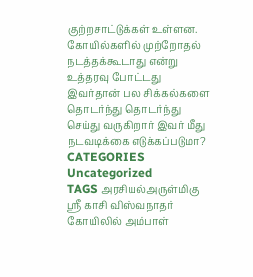குற்றசாட்டுக்கள் உள்ளன. கோயில்களில் முற்றோதல் நடத்தக்கூடாது என்று உத்தரவு போட்டது இவர்தான் பல சிக்கல்களை தொடர்ந்து தொடர்ந்து செய்து வருகிறார் இவர் மீது நடவடிக்கை எடுக்கப்படுமா?
CATEGORIES Uncategorized
TAGS அரசியல்அருள்மிகு ஸ்ரீ காசி விஸ்வநாதர் கோயிலில் அம்பாள்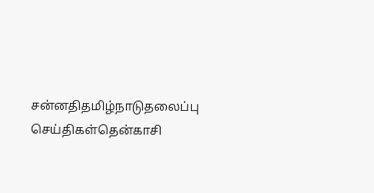சன்னதிதமிழ்நாடுதலைப்பு செய்திகள்தென்காசி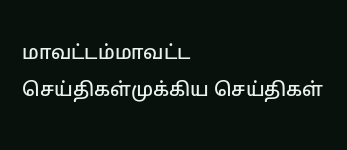மாவட்டம்மாவட்ட செய்திகள்முக்கிய செய்திகள்